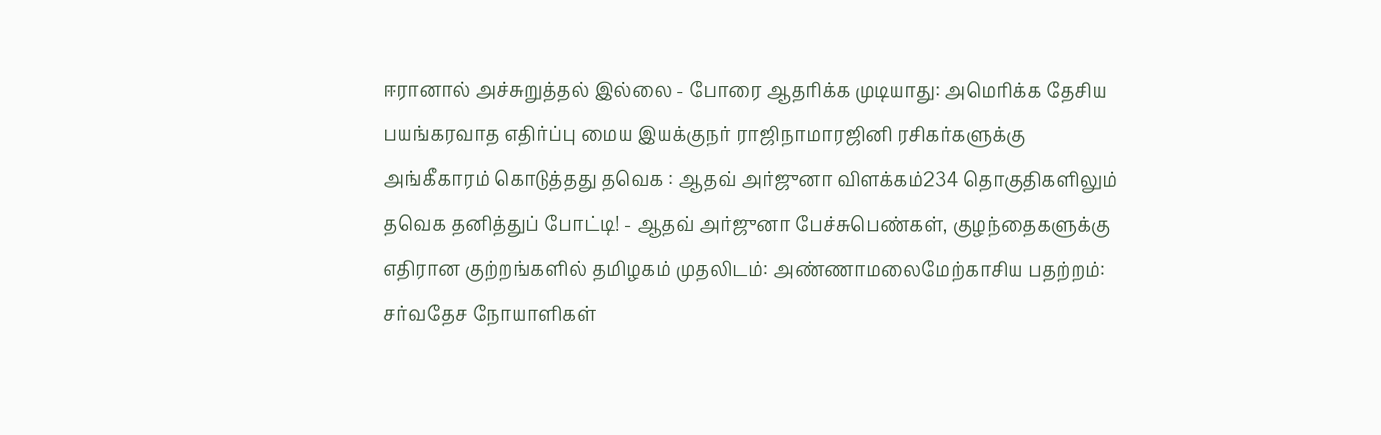ஈரானால் அச்சுறுத்தல் இல்லை - போரை ஆதரிக்க முடியாது: அமெரிக்க தேசிய பயங்கரவாத எதிர்ப்பு மைய இயக்குநர் ராஜிநாமாரஜினி ரசிகர்களுக்கு அங்கீகாரம் கொடுத்தது தவெக : ஆதவ் அர்ஜுனா விளக்கம்234 தொகுதிகளிலும் தவெக தனித்துப் போட்டி! - ஆதவ் அர்ஜுனா பேச்சுபெண்கள், குழந்தைகளுக்கு எதிரான குற்றங்களில் தமிழகம் முதலிடம்: அண்ணாமலைமேற்காசிய பதற்றம்: சர்வதேச நோயாளிகள்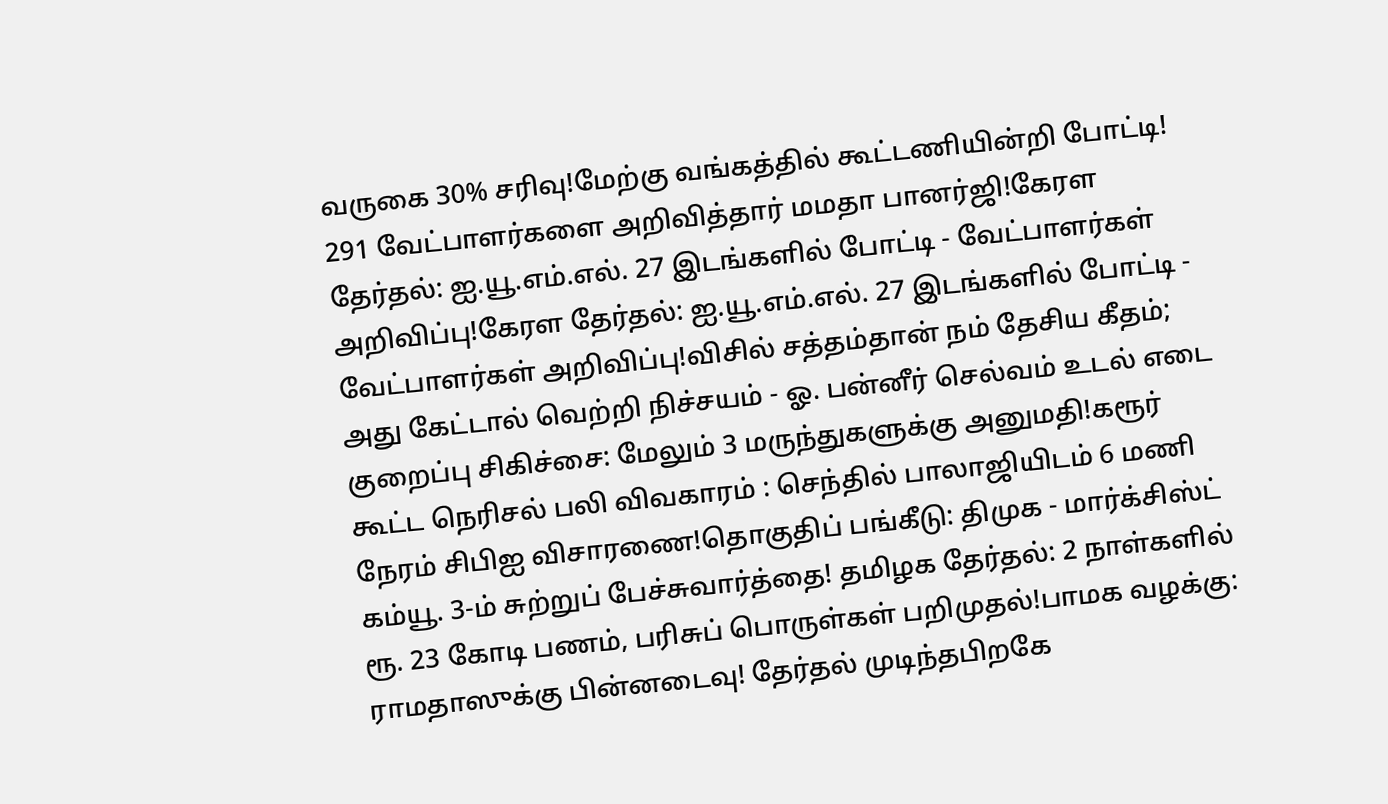வருகை 30% சரிவு!மேற்கு வங்கத்தில் கூட்டணியின்றி போட்டி! 291 வேட்பாளர்களை அறிவித்தார் மமதா பானர்ஜி!கேரள தேர்தல்: ஐ.யூ.எம்.எல். 27 இடங்களில் போட்டி - வேட்பாளர்கள் அறிவிப்பு!கேரள தேர்தல்: ஐ.யூ.எம்.எல். 27 இடங்களில் போட்டி - வேட்பாளர்கள் அறிவிப்பு!விசில் சத்தம்தான் நம் தேசிய கீதம்; அது கேட்டால் வெற்றி நிச்சயம் - ஓ. பன்னீர் செல்வம் உடல் எடை குறைப்பு சிகிச்சை: மேலும் 3 மருந்துகளுக்கு அனுமதி!கரூர் கூட்ட நெரிசல் பலி விவகாரம் : செந்தில் பாலாஜியிடம் 6 மணி நேரம் சிபிஐ விசாரணை!தொகுதிப் பங்கீடு: திமுக - மார்க்சிஸ்ட் கம்யூ. 3-ம் சுற்றுப் பேச்சுவார்த்தை! தமிழக தேர்தல்: 2 நாள்களில் ரூ. 23 கோடி பணம், பரிசுப் பொருள்கள் பறிமுதல்!பாமக வழக்கு: ராமதாஸுக்கு பின்னடைவு! தேர்தல் முடிந்தபிறகே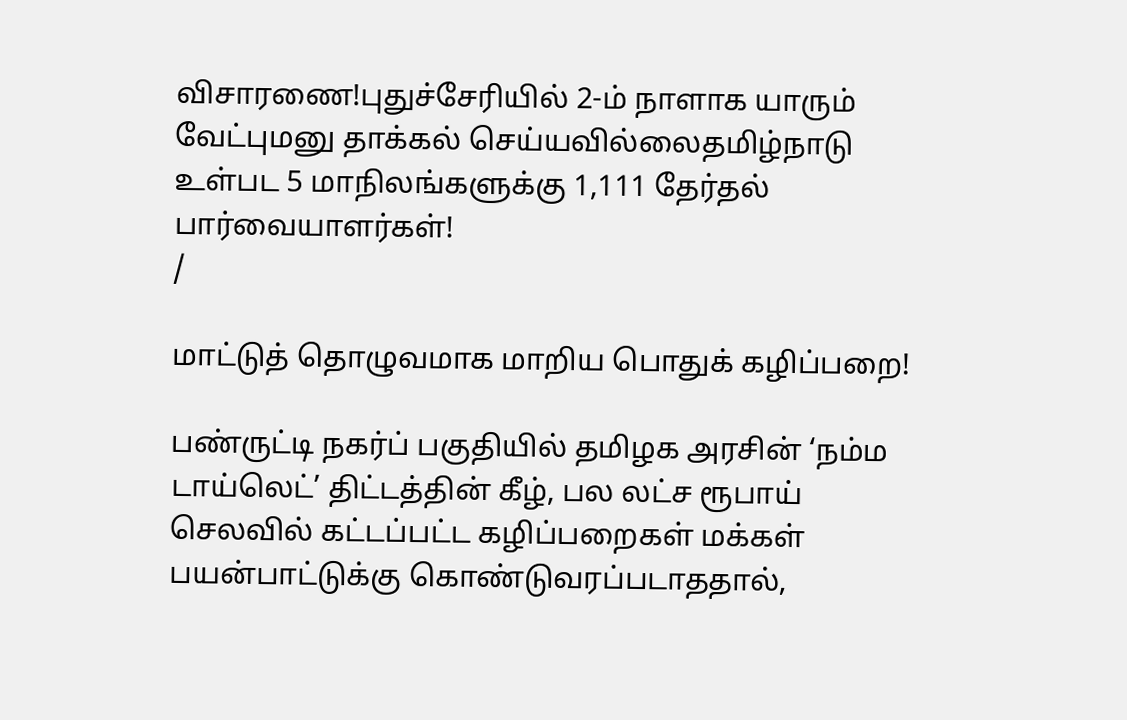விசாரணை!புதுச்சேரியில் 2-ம் நாளாக யாரும் வேட்புமனு தாக்கல் செய்யவில்லைதமிழ்நாடு உள்பட 5 மாநிலங்களுக்கு 1,111 தேர்தல் பார்வையாளர்கள்!
/

மாட்டுத் தொழுவமாக மாறிய பொதுக் கழிப்பறை!

பண்ருட்டி நகர்ப் பகுதியில் தமிழக அரசின் ‘நம்ம டாய்லெட்’ திட்டத்தின் கீழ், பல லட்ச ரூபாய் செலவில் கட்டப்பட்ட கழிப்பறைகள் மக்கள் பயன்பாட்டுக்கு கொண்டுவரப்படாததால்,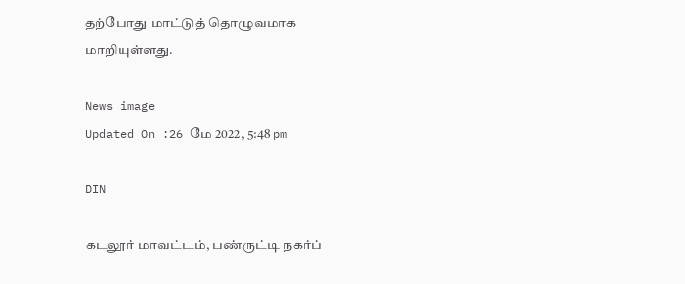தற்போது மாட்டுத் தொழுவமாக மாறியுள்ளது.

News image
Updated On :26 மே 2022, 5:48 pm

DIN

கடலூர் மாவட்டம், பண்ருட்டி நகர்ப்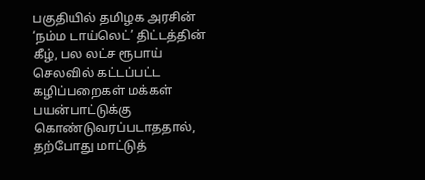பகுதியில் தமிழக அரசின் ‘நம்ம டாய்லெட்’ திட்டத்தின் கீழ், பல லட்ச ரூபாய் செலவில் கட்டப்பட்ட கழிப்பறைகள் மக்கள் பயன்பாட்டுக்கு கொண்டுவரப்படாததால், தற்போது மாட்டுத்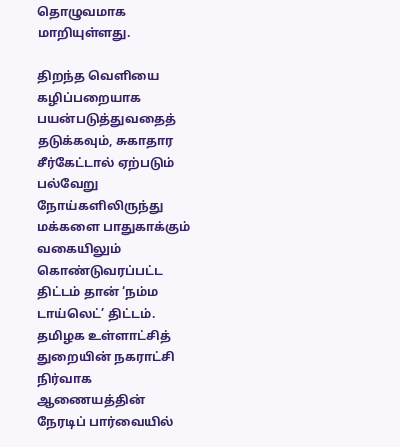தொழுவமாக மாறியுள்ளது.

திறந்த வெளியை கழிப்பறையாக பயன்படுத்துவதைத் தடுக்கவும், சுகாதார சீர்கேட்டால் ஏற்படும் பல்வேறு நோய்களிலிருந்து மக்களை பாதுகாக்கும் வகையிலும் கொண்டுவரப்பட்ட திட்டம் தான் ‘நம்ம டாய்லெட்’ திட்டம். தமிழக உள்ளாட்சித் துறையின் நகராட்சி நிர்வாக ஆணையத்தின் நேரடிப் பார்வையில்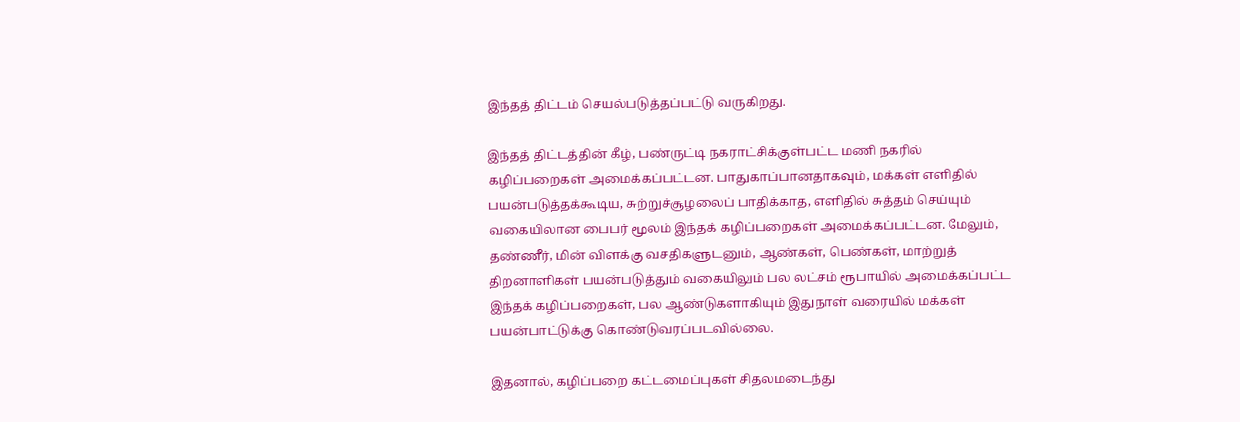இந்தத் திட்டம் செயல்படுத்தப்பட்டு வருகிறது.

இந்தத் திட்டத்தின் கீழ், பண்ருட்டி நகராட்சிக்குள்பட்ட மணி நகரில் கழிப்பறைகள் அமைக்கப்பட்டன. பாதுகாப்பானதாகவும், மக்கள் எளிதில் பயன்படுத்தக்கூடிய, சுற்றுச்சூழலைப் பாதிக்காத, எளிதில் சுத்தம் செய்யும் வகையிலான பைபர் மூலம் இந்தக் கழிப்பறைகள் அமைக்கப்பட்டன. மேலும், தண்ணீர், மின் விளக்கு வசதிகளுடனும், ஆண்கள், பெண்கள், மாற்றுத் திறனாளிகள் பயன்படுத்தும் வகையிலும் பல லட்சம் ரூபாயில் அமைக்கப்பட்ட இந்தக் கழிப்பறைகள், பல ஆண்டுகளாகியும் இதுநாள் வரையில் மக்கள் பயன்பாட்டுக்கு கொண்டுவரப்படவில்லை.

இதனால், கழிப்பறை கட்டமைப்புகள் சிதலமடைந்து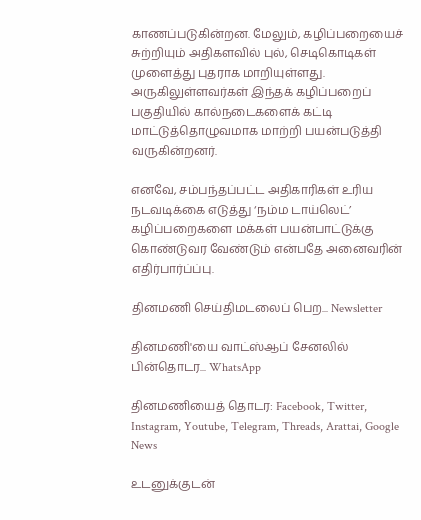காணப்படுகின்றன. மேலும், கழிப்பறையைச் சுற்றியும் அதிகளவில் புல், செடிகொடிகள் முளைத்து புதராக மாறியுள்ளது. அருகிலுள்ளவர்கள் இந்தக் கழிப்பறைப் பகுதியில் கால்நடைகளைக் கட்டி மாட்டுத்தொழுவமாக மாற்றி பயன்படுத்தி வருகின்றனர்.

எனவே, சம்பந்தப்பட்ட அதிகாரிகள் உரிய நடவடிக்கை எடுத்து ‘நம்ம டாய்லெட்’ கழிப்பறைகளை மக்கள் பயன்பாட்டுக்கு கொண்டுவர வேண்டும் என்பதே அனைவரின் எதிர்பார்ப்ப்பு.

தினமணி செய்திமடலைப் பெற... Newsletter

தினமணி'யை வாட்ஸ்ஆப் சேனலில் பின்தொடர... WhatsApp

தினமணியைத் தொடர: Facebook, Twitter, Instagram, Youtube, Telegram, Threads, Arattai, Google News

உடனுக்குடன்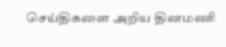செய்திகளை அறிய தினமணி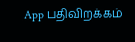App பதிவிறக்கம்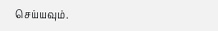செய்யவும்.